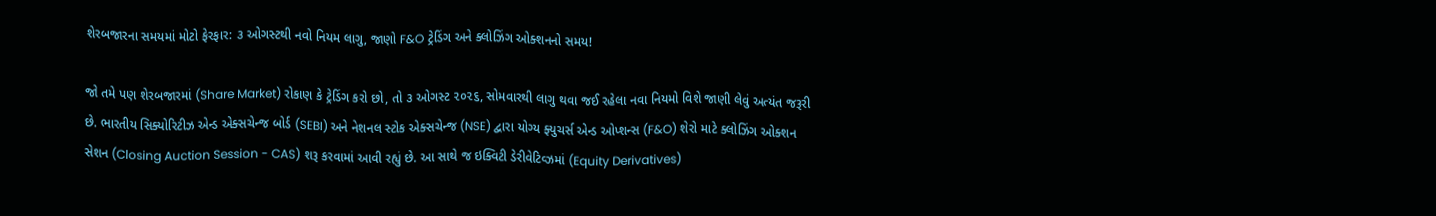શેરબજારના સમયમાં મોટો ફેરફાર: ૩ ઓગસ્ટથી નવો નિયમ લાગુ, જાણો F&O ટ્રેડિંગ અને ક્લોઝિંગ ઓક્શનનો સમય!

જો તમે પણ શેરબજારમાં (Share Market) રોકાણ કે ટ્રેડિંગ કરો છો, તો ૩ ઓગસ્ટ ૨૦૨૬, સોમવારથી લાગુ થવા જઈ રહેલા નવા નિયમો વિશે જાણી લેવું અત્યંત જરૂરી છે. ભારતીય સિક્યોરિટીઝ એન્ડ એક્સચેન્જ બોર્ડ (SEBI) અને નેશનલ સ્ટોક એક્સચેન્જ (NSE) દ્વારા યોગ્ય ફ્યુચર્સ એન્ડ ઓપ્શન્સ (F&O) શેરો માટે ક્લોઝિંગ ઓક્શન સેશન (Closing Auction Session - CAS) શરૂ કરવામાં આવી રહ્યું છે. આ સાથે જ ઇક્વિટી ડેરીવેટિવ્ઝમાં (Equity Derivatives)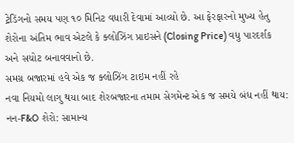ટ્રેડિંગનો સમય પણ ૧૦ મિનિટ વધારી દેવામાં આવ્યો છે. આ ફેરફારનો મુખ્ય હેતુ શેરોના અંતિમ ભાવ એટલે કે ક્લોઝિંગ પ્રાઇસને (Closing Price) વધુ પારદર્શક અને સચોટ બનાવવાનો છે.
સમગ્ર બજારમાં હવે એક જ ક્લોઝિંગ ટાઇમ નહીં રહે
નવા નિયમો લાગુ થયા બાદ શેરબજારના તમામ સેગમેન્ટ એક જ સમયે બંધ નહીં થાય:
નન-F&O શેરો: સામાન્ય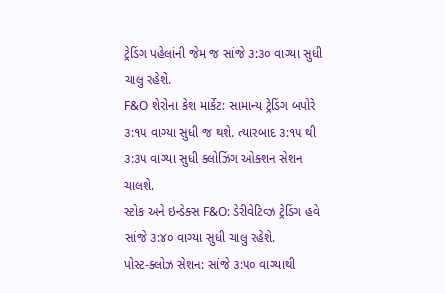ટ્રેડિંગ પહેલાંની જેમ જ સાંજે ૩:૩૦ વાગ્યા સુધી ચાલુ રહેશે.
F&O શેરોના કેશ માર્કેટ: સામાન્ય ટ્રેડિંગ બપોરે ૩:૧૫ વાગ્યા સુધી જ થશે. ત્યારબાદ ૩:૧૫ થી ૩:૩૫ વાગ્યા સુધી ક્લોઝિંગ ઓક્શન સેશન ચાલશે.
સ્ટોક અને ઇન્ડેક્સ F&O: ડેરીવેટિવ્ઝ ટ્રેડિંગ હવે સાંજે ૩:૪૦ વાગ્યા સુધી ચાલુ રહેશે.
પોસ્ટ-ક્લોઝ સેશન: સાંજે ૩:૫૦ વાગ્યાથી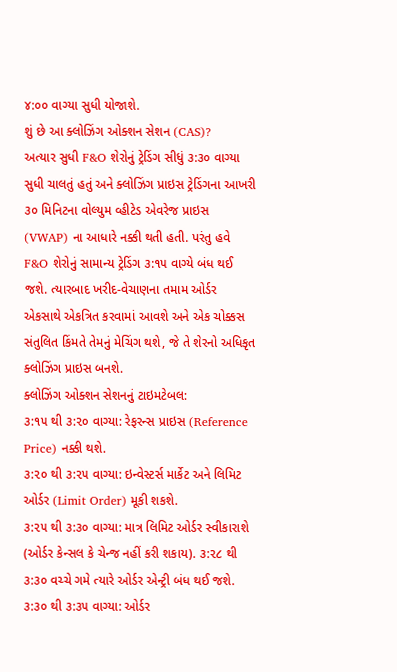૪:૦૦ વાગ્યા સુધી યોજાશે.
શું છે આ ક્લોઝિંગ ઓક્શન સેશન (CAS)?
અત્યાર સુધી F&O શેરોનું ટ્રેડિંગ સીધું ૩:૩૦ વાગ્યા સુધી ચાલતું હતું અને ક્લોઝિંગ પ્રાઇસ ટ્રેડિંગના આખરી ૩૦ મિનિટના વોલ્યુમ વ્હીટેડ એવરેજ પ્રાઇસ (VWAP) ના આધારે નક્કી થતી હતી. પરંતુ હવે F&O શેરોનું સામાન્ય ટ્રેડિંગ ૩:૧૫ વાગ્યે બંધ થઈ જશે. ત્યારબાદ ખરીદ-વેચાણના તમામ ઓર્ડર એકસાથે એકત્રિત કરવામાં આવશે અને એક ચોક્કસ સંતુલિત કિંમતે તેમનું મેચિંગ થશે, જે તે શેરનો અધિકૃત ક્લોઝિંગ પ્રાઇસ બનશે.
ક્લોઝિંગ ઓક્શન સેશનનું ટાઇમટેબલ:
૩:૧૫ થી ૩:૨૦ વાગ્યા: રેફરન્સ પ્રાઇસ (Reference Price) નક્કી થશે.
૩:૨૦ થી ૩:૨૫ વાગ્યા: ઇન્વેસ્ટર્સ માર્કેટ અને લિમિટ ઓર્ડર (Limit Order) મૂકી શકશે.
૩:૨૫ થી ૩:૩૦ વાગ્યા: માત્ર લિમિટ ઓર્ડર સ્વીકારાશે (ઓર્ડર કેન્સલ કે ચેન્જ નહીં કરી શકાય). ૩:૨૮ થી ૩:૩૦ વચ્ચે ગમે ત્યારે ઓર્ડર એન્ટ્રી બંધ થઈ જશે.
૩:૩૦ થી ૩:૩૫ વાગ્યા: ઓર્ડર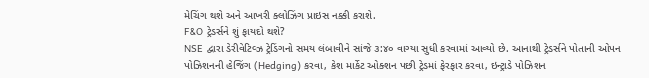મેચિંગ થશે અને આખરી ક્લોઝિંગ પ્રાઇસ નક્કી કરાશે.
F&O ટ્રેડર્સને શું ફાયદો થશે?
NSE દ્વારા ડેરીવેટિવ્ઝ ટ્રેડિંગનો સમય લંબાવીને સાંજે ૩:૪૦ વાગ્યા સુધી કરવામાં આવ્યો છે. આનાથી ટ્રેડર્સને પોતાની ઓપન પોઝિશનની હેજિંગ (Hedging) કરવા, કેશ માર્કેટ ઓક્શન પછી ટ્રેડમાં ફેરફાર કરવા, ઇન્ટ્રાડે પોઝિશન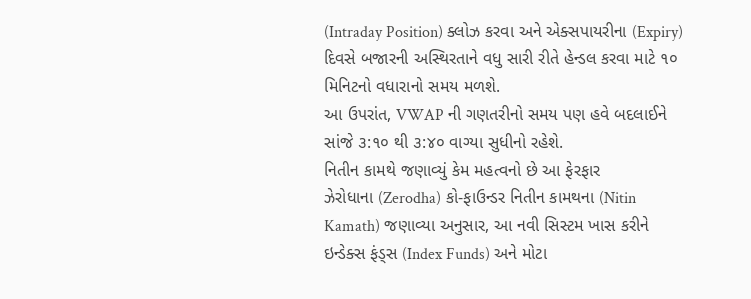(Intraday Position) ક્લોઝ કરવા અને એક્સપાયરીના (Expiry) દિવસે બજારની અસ્થિરતાને વધુ સારી રીતે હેન્ડલ કરવા માટે ૧૦ મિનિટનો વધારાનો સમય મળશે.
આ ઉપરાંત, VWAP ની ગણતરીનો સમય પણ હવે બદલાઈને સાંજે ૩:૧૦ થી ૩:૪૦ વાગ્યા સુધીનો રહેશે.
નિતીન કામથે જણાવ્યું કેમ મહત્વનો છે આ ફેરફાર
ઝેરોધાના (Zerodha) કો-ફાઉન્ડર નિતીન કામથના (Nitin Kamath) જણાવ્યા અનુસાર, આ નવી સિસ્ટમ ખાસ કરીને ઇન્ડેક્સ ફંડ્સ (Index Funds) અને મોટા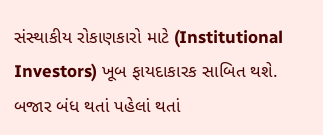સંસ્થાકીય રોકાણકારો માટે (Institutional Investors) ખૂબ ફાયદાકારક સાબિત થશે. બજાર બંધ થતાં પહેલાં થતાં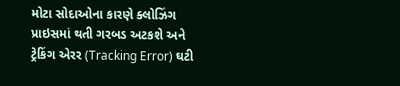મોટા સોદાઓના કારણે ક્લોઝિંગ પ્રાઇસમાં થતી ગરબડ અટકશે અને ટ્રેકિંગ એરર (Tracking Error) ઘટી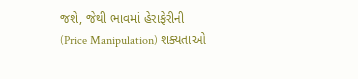જશે, જેથી ભાવમાં હેરાફેરીની (Price Manipulation) શક્યતાઓ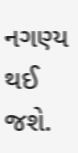નગણ્ય થઈ જશે.